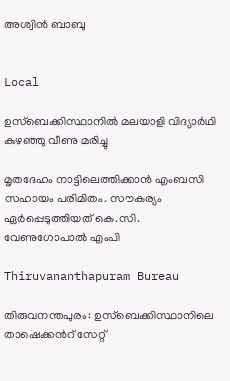അശ്വിൻ ബാബു


Local

ഉസ്‌ബെക്കിസ്ഥാനിൽ മലയാളി വിദ്യാർഥി കുഴഞ്ഞു വീണു മരിച്ചു

മൃതദേഹം നാട്ടിലെത്തിക്കാൻ എംബസി സഹായം പരിമിതം. സൗകര്യം ഏർപ്പെടുത്തിയത് കെ.സി. വേണുഗോപാൽ എംപി

Thiruvananthapuram Bureau

തിരുവനന്തപുരം: ഉസ്‌ബെക്കിസ്ഥാനിലെ താഷെക്കന്‍റ് സേറ്റ്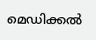മെഡിക്കല്‍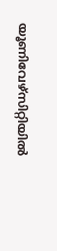യൂണിവേഴ്‌സിറ്റിയില്‍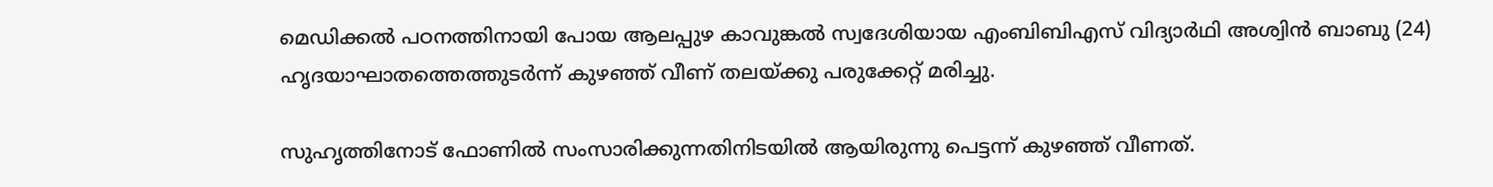മെഡിക്കല്‍ പഠനത്തിനായി പോയ ആലപ്പുഴ കാവുങ്കല്‍ സ്വദേശിയായ എംബിബിഎസ് വിദ്യാര്‍ഥി അശ്വിന്‍ ബാബു (24) ഹൃദയാഘാതത്തെത്തുടര്‍ന്ന് കുഴഞ്ഞ് വീണ് തലയ്ക്കു പരുക്കേറ്റ് മരിച്ചു.

സുഹൃത്തിനോട് ഫോണില്‍ സംസാരിക്കുന്നതിനിടയില്‍ ആയിരുന്നു പെട്ടന്ന് കുഴഞ്ഞ് വീണത്.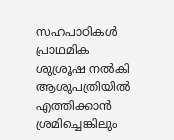സഹപാഠികള്‍ പ്രാഥമിക ശുശ്രൂഷ നല്‍കി ആശുപത്രിയില്‍ എത്തിക്കാന്‍ ശ്രമിച്ചെങ്കിലും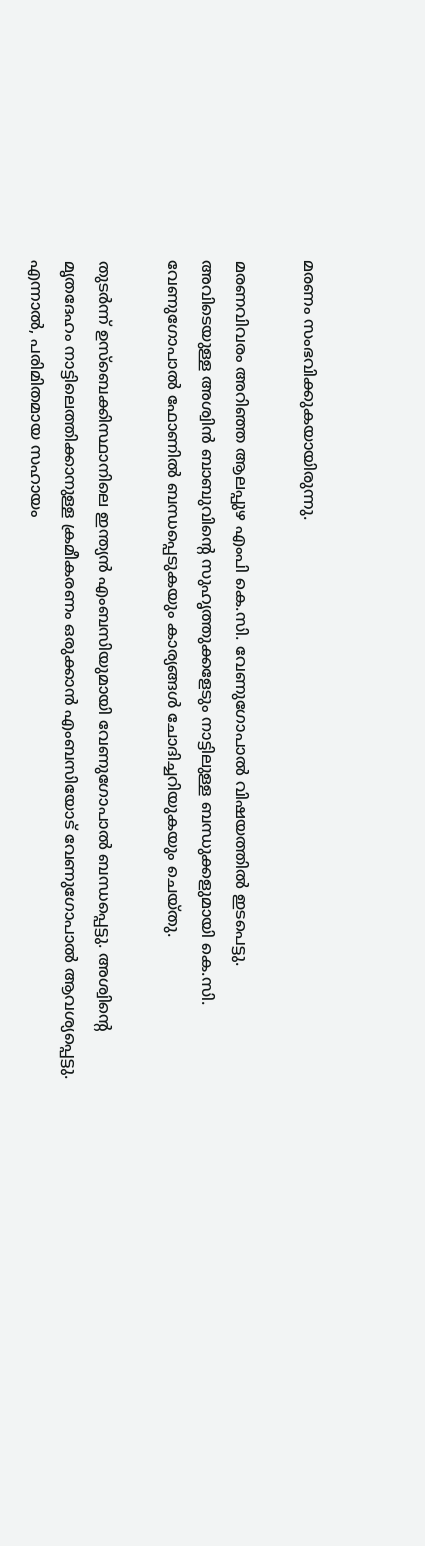മരണം സംഭവിക്കുകയായിരുന്നു.

മരണവിവരം അറിഞ്ഞ ആലപ്പുഴ എംപി കെ.സി. വേണുഗോപാല്‍ വിഷയത്തില്‍ ഇടപെട്ടു. അവിടെയുള്ള അശ്വിന്‍ ബാബുവിന്‍റെ സുഹൃത്തുക്കളേടും നാട്ടിലുള്ള ബന്ധുക്കളുമായി കെ.സി. വേണുഗോപാല്‍ ഫോണില്‍ ബന്ധപ്പെടുകയും കാര്യങ്ങള്‍ ചോദിച്ചറിയുകയും ചെയ്തു.

തുടര്‍ന്ന് ഉസ്‌ബെക്കിസ്ഥാനിലെ ഇന്ത്യന്‍ എംബസിയുമായി വേണുഗോപാല്‍ ബന്ധപ്പെട്ടു. അശ്വിന്‍റെ മൃതദേഹം നാട്ടിലെത്തിക്കാനുള്ള ക്രമീകരണം ഒരുക്കാന്‍ എംബസിയോട് വേണുഗോപാല്‍ ആവശ്യപ്പെട്ടു. എന്നാൽ, പരിമിതമായ സഹായം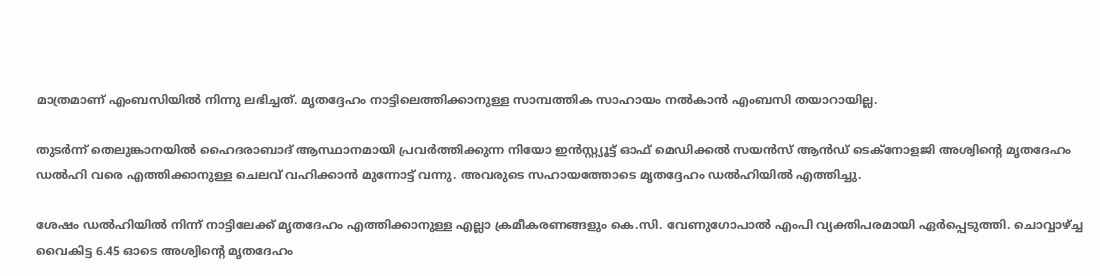മാത്രമാണ് എംബസിയിൽ നിന്നു ലഭിച്ചത്. മൃതദ്ദേഹം നാട്ടിലെത്തിക്കാനുള്ള സാമ്പത്തിക സാഹായം നൽകാൻ എംബസി തയാറായില്ല.

തുടർന്ന് തെലുങ്കാനയിൽ ഹൈദരാബാദ് ആസ്ഥാനമായി പ്രവർത്തിക്കുന്ന നിയോ ഇൻസ്റ്റ്യൂട്ട് ഓഫ് മെഡിക്കൽ സയൻസ് ആൻഡ് ടെക്നോളജി അശ്വിന്‍റെ മൃതദേഹം ഡൽഹി വരെ എത്തിക്കാനുള്ള ചെലവ് വഹിക്കാൻ മുന്നോട്ട് വന്നു. അവരുടെ സഹായത്തോടെ മൃതദ്ദേഹം ഡല്‍ഹിയില്‍ എത്തിച്ചു.

ശേഷം ഡല്‍ഹിയില്‍ നിന്ന് നാട്ടിലേക്ക് മൃതദേഹം എത്തിക്കാനുള്ള എല്ലാ ക്രമീകരണങ്ങളും കെ.സി. വേണുഗോപാല്‍ എംപി വ്യക്തിപരമായി ഏർപ്പെടുത്തി. ചൊവ്വാഴ്ച്ച വൈകിട്ട 6.45 ഓടെ അശ്വിന്‍റെ മൃതദേഹം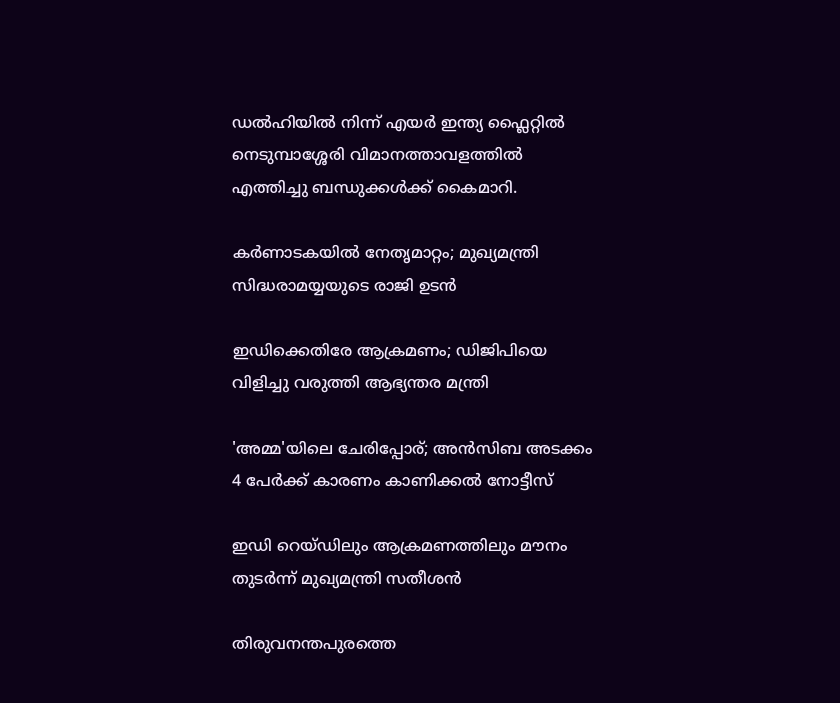ഡല്‍ഹിയില്‍ നിന്ന് എയർ ഇന്ത്യ ഫ്ലൈറ്റിൽ നെടുമ്പാശ്ശേരി വിമാനത്താവളത്തിൽ എത്തിച്ചു ബന്ധുക്കൾക്ക് കൈമാറി.

കര്‍ണാടകയിൽ നേതൃമാറ്റം; മുഖ്യമന്ത്രി സിദ്ധരാമയ്യയുടെ രാജി ഉടൻ

ഇഡിക്കെതിരേ ആക്രമണം; ഡിജിപിയെ വിളിച്ചു വരുത്തി ആഭ്യന്തര മന്ത്രി

'അമ്മ'യിലെ ചേരിപ്പോര്; അൻസിബ അടക്കം 4 പേർക്ക് കാരണം കാണിക്കൽ നോട്ടീസ്

ഇഡി റെയ്ഡിലും ആക്രമണത്തിലും മൗനം തുടർന്ന് മുഖ്യമന്ത്രി സതീശൻ

തിരുവനന്തപുരത്തെ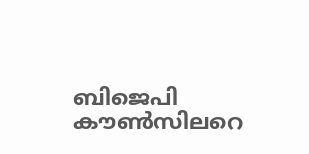ബിജെപി കൗൺസിലറെ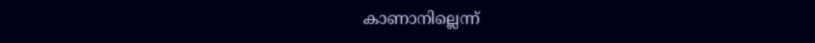കാണാനില്ലെന്ന്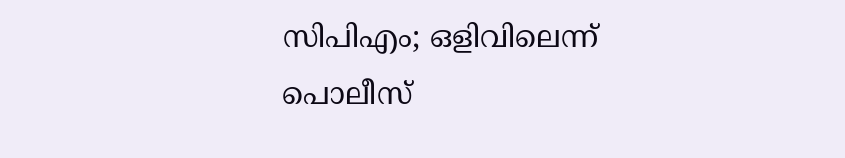സിപിഎം; ഒളിവിലെന്ന് പൊലീസ്